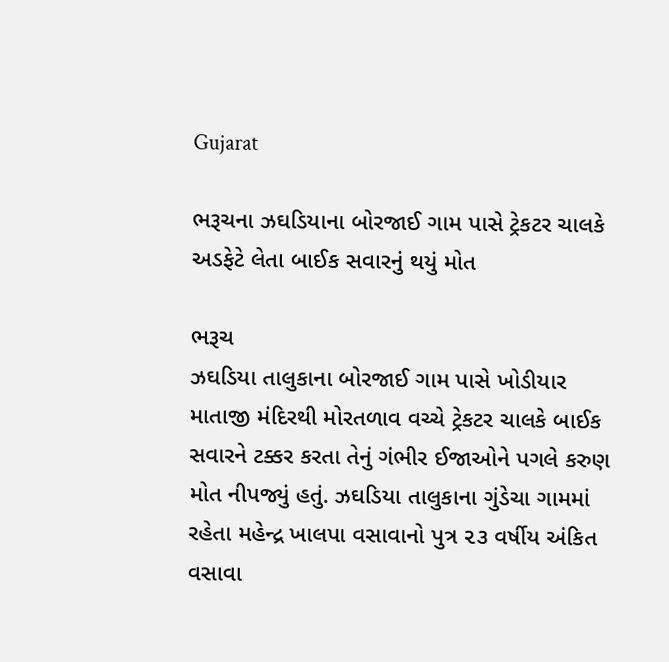Gujarat

ભરૂચના ઝઘડિયાના બોરજાઈ ગામ પાસે ટ્રેકટર ચાલકે અડફેટે લેતા બાઈક સવારનું થયું મોત

ભરૂચ
ઝઘડિયા તાલુકાના બોરજાઈ ગામ પાસે ખોડીયાર માતાજી મંદિરથી મોરતળાવ વચ્ચે ટ્રેકટર ચાલકે બાઈક સવારને ટક્કર કરતા તેનું ગંભીર ઈજાઓને પગલે કરુણ મોત નીપજ્યું હતું. ઝઘડિયા તાલુકાના ગુંડેચા ગામમાં રહેતા મહેન્દ્ર ખાલપા વસાવાનો પુત્ર ૨૩ વર્ષીય અંકિત વસાવા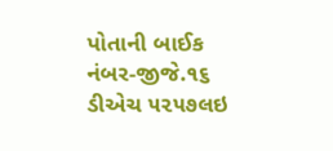પોતાની બાઈક નંબર-જીજે.૧૬ ડીએચ ૫૨૫૭લઇ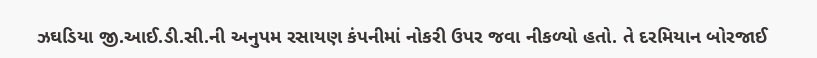ઝઘડિયા જી.આઈ.ડી.સી.ની અનુપમ રસાયણ કંપનીમાં નોકરી ઉપર જવા નીકળ્યો હતો. તે દરમિયાન બોરજાઈ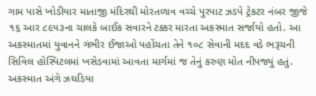ગામ પાસે ખોડીયાર માતાજી મંદિરથી મોરતળાવ વચ્ચે પુરપાટ ઝડપે ટ્રેકટર નંબર જીજે ૧૬ આર ૮૯૫૩ના ચાલકે બાઈક સવારને ટક્કર મારતા અકસ્માત સર્જાયો હતો. આ અકસ્માતમાં યુવાનને ગંભીર ઈજાઓ પહોંચતા તેને ૧૦૮ સેવાની મદદ વડે ભરૂચની સિવિલ હોસ્પિટલમાં ખસેડવામાં આવતા માર્ગમાં જ તેનું કરુણ મોત નીપજ્યું હતું. અકસ્માત અંગે ઝઘડિયા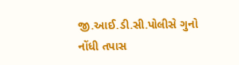જી.આઈ.ડી.સી.પોલીસે ગુનો નોંધી તપાસ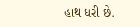હાથ ધરી છે.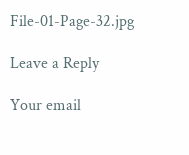File-01-Page-32.jpg

Leave a Reply

Your email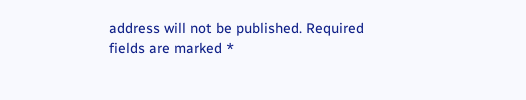address will not be published. Required fields are marked *